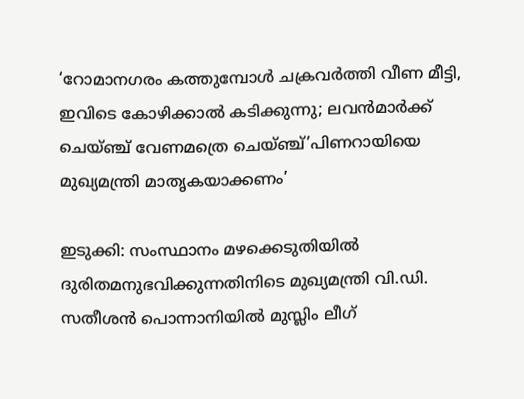‘റോമാനഗരം കത്തുമ്പോൾ ചക്രവർത്തി വീണ മീട്ടി, ഇവിടെ കോഴിക്കാൽ കടിക്കുന്നു; ലവൻമാർക്ക് ചെയ്ഞ്ച് വേണമത്രെ ചെയ്ഞ്ച്’പിണറായിയെ മുഖ്യമന്ത്രി മാതൃകയാക്കണം’

ഇടുക്കി: സംസ്ഥാനം മഴക്കെടുതിയിൽ ദുരിതമനുഭവിക്കുന്നതിനിടെ മുഖ്യമന്ത്രി വി.ഡി. സതീശൻ പൊന്നാനിയിൽ മുസ്ലിം ലീഗ്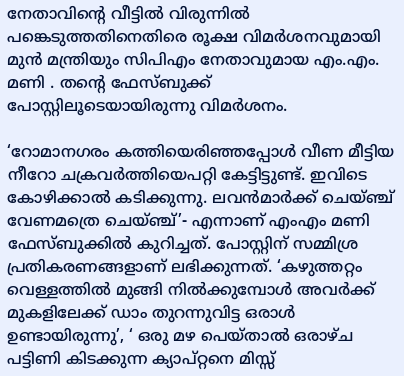നേതാവിന്റെ വീട്ടിൽ വിരുന്നിൽ പങ്കെടുത്തതിനെതിരെ രൂക്ഷ വിമർശനവുമായി മുൻ മന്ത്രിയും സിപിഎം നേതാവുമായ എം.എം. മണി . തന്റെ ഫേസ്‌ബുക്ക് പോസ്റ്റിലൂടെയായിരുന്നു വിമർശനം.

‘റോമാനഗരം കത്തിയെരിഞ്ഞപ്പോൾ വീണ മീട്ടിയ നീറോ ചക്രവർത്തിയെപറ്റി കേട്ടിട്ടുണ്ട്. ഇവിടെ കോഴിക്കാൽ കടിക്കുന്നു. ലവൻമാർക്ക് ചെയ്ഞ്ച് വേണമത്രെ ചെയ്ഞ്ച്’- എന്നാണ് എംഎം മണി ഫേസ്ബുക്കിൽ കുറിച്ചത്. പോസ്റ്റിന് സമ്മിശ്ര പ്രതികരണങ്ങളാണ് ലഭിക്കുന്നത്. ‘കഴുത്തറ്റം വെള്ളത്തിൽ മുങ്ങി നിൽക്കുമ്പോൾ അവർക്ക് മുകളിലേക്ക് ഡാം തുറന്നുവിട്ട ഒരാൾ ഉണ്ടായിരുന്നു’, ‘ ഒരു മഴ പെയ്താൽ ഒരാഴ്ച പട്ടിണി കിടക്കുന്ന ക്യാപ്റ്റനെ മിസ്സ്‌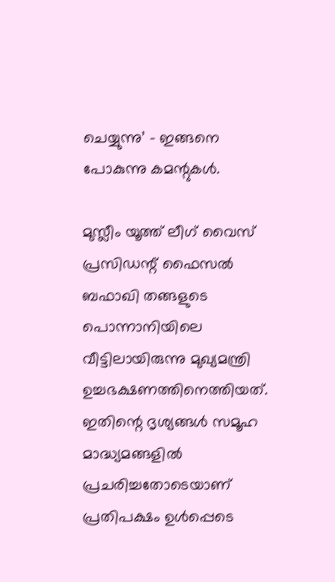ചെയ്യുന്നു’ – ഇങ്ങനെ പോകുന്നു കമന്റുകൾ.

മുസ്ലീം യൂത്ത് ലീഗ് വൈസ് പ്രസിഡന്റ് ഫൈസൽ ബഫാഖി തങ്ങളുടെ പൊന്നാനിയിലെ വീട്ടിലായിരുന്നു മുഖ്യമന്ത്രി ഉച്ചഭക്ഷണത്തിനെത്തിയത്. ഇതിന്റെ ദൃശ്യങ്ങൾ സമൂഹ മാദ്ധ്യമങ്ങളിൽ പ്രചരിച്ചതോടെയാണ് പ്രതിപക്ഷം ഉൾപ്പെടെ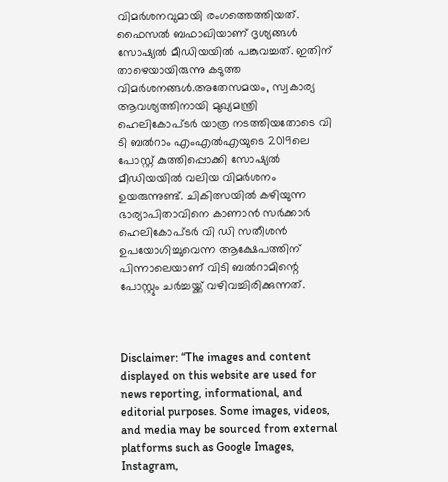വിമർശനവുമായി രംഗത്തെത്തിയത്. ഫൈസൽ ബഫാഖിയാണ് ദൃശ്യങ്ങൾ സോഷ്യൽ മീഡിയയിൽ പങ്കുവച്ചത്. ഇതിന് താഴെയായിരുന്നു കടുത്ത വിമർശനങ്ങൾ.അതേസമയം, സ്വകാര്യ ആവശ്യത്തിനായി മുഖ്യമന്ത്രി ഹെലികോപ്ടർ യാത്ര നടത്തിയതോടെ വി ടി ബൽറാം എംഎൽഎയുടെ 2019ലെ പോസ്റ്റ് കുത്തിപ്പൊക്കി സോഷ്യൽ മീഡിയയിൽ വലിയ വിമർശനം ഉയരുന്നുണ്ട്. ചികിത്സയിൽ കഴിയുന്ന ഭാര്യാപിതാവിനെ കാണാൻ സർക്കാർ ഹെലികോപ്ടർ വി ഡി സതീശൻ ഉപയോഗിച്ചുവെന്ന ആക്ഷേപത്തിന് പിന്നാലെയാണ് വിടി ബൽറാമിന്റെ പോസ്റ്റും ചർച്ചയ്ക്ക് വഴിവച്ചിരിക്കുന്നത്.



Disclaimer: “The images and content displayed on this website are used for news reporting, informational, and editorial purposes. Some images, videos, and media may be sourced from external platforms such as Google Images, Instagram,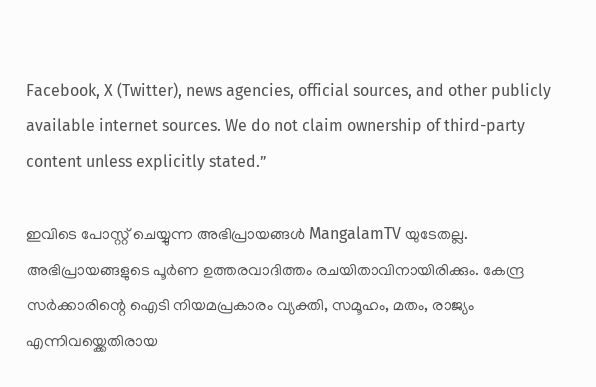Facebook, X (Twitter), news agencies, official sources, and other publicly available internet sources. We do not claim ownership of third-party content unless explicitly stated.”

ഇവിടെ പോസ്റ്റ് ചെയ്യുന്ന അഭിപ്രായങ്ങൾ MangalamTV യുടേതല്ല. അഭിപ്രായങ്ങളുടെ പൂർണ ഉത്തരവാദിത്തം രചയിതാവിനായിരിക്കും. കേന്ദ്ര സർക്കാരിന്റെ ഐടി നിയമപ്രകാരം വ്യക്തി, സമൂഹം, മതം, രാജ്യം എന്നിവയ്ക്കെതിരായ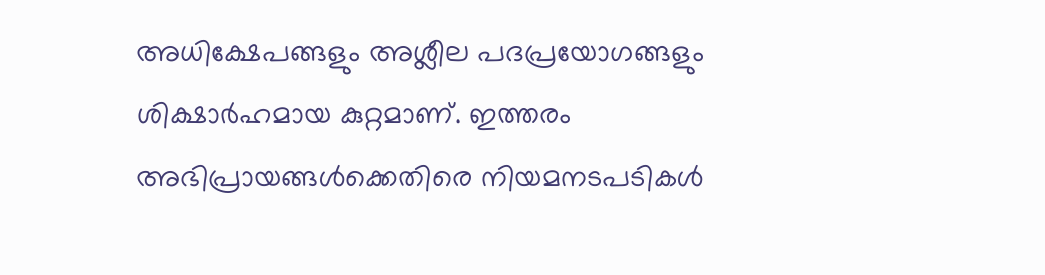അധിക്ഷേപങ്ങളും അശ്ലീല പദപ്രയോഗങ്ങളും ശിക്ഷാർഹമായ കുറ്റമാണ്. ഇത്തരം അഭിപ്രായങ്ങൾക്കെതിരെ നിയമനടപടികൾ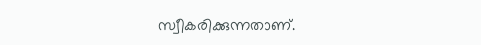സ്വീകരിക്കുന്നതാണ്.